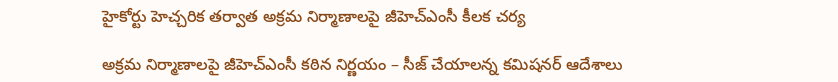హైకోర్టు హెచ్చరిక తర్వాత అక్రమ నిర్మాణాలపై జీహెచ్ఎంసీ కీలక చర్య

అక్రమ నిర్మాణాలపై జీహెచ్ఎంసీ కఠిన నిర్ణయం – సీజ్ చేయాలన్న కమిషనర్ ఆదేశాలు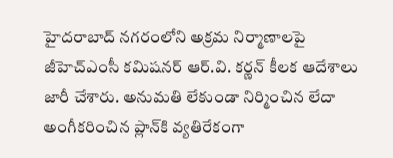హైదరాబాద్ నగరంలోని అక్రమ నిర్మాణాలపై జీహెచ్ఎంసీ కమిషనర్ ఆర్.వి. కర్ణన్ కీలక ఆదేశాలు జారీ చేశారు. అనుమతి లేకుండా నిర్మించిన లేదా అంగీకరించిన ప్లాన్‌కి వ్యతిరేకంగా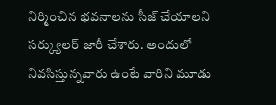నిర్మించిన భవనాలను సీజ్ చేయాలని సర్క్యులర్ జారీ చేశారు. అందులో నివసిస్తున్నవారు ఉంటే వారిని మూడు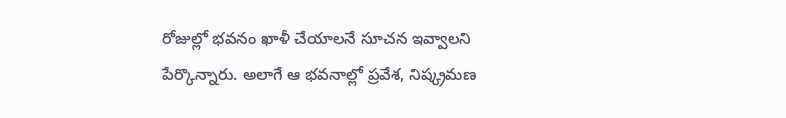రోజుల్లో భవనం ఖాళీ చేయాలనే సూచన ఇవ్వాలని పేర్కొన్నారు. అలాగే ఆ భవనాల్లో ప్రవేశ, నిష్క్రమణ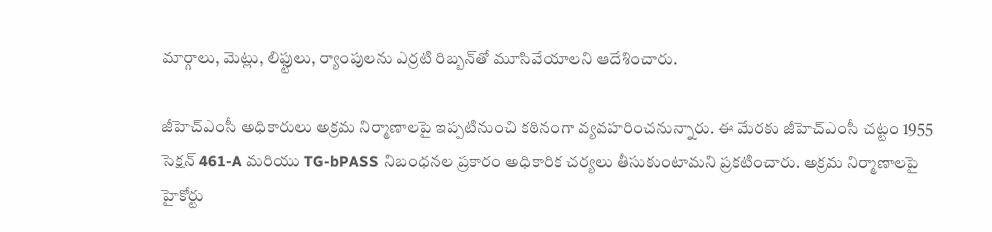మార్గాలు, మెట్లు, లిఫ్టులు, ర్యాంపులను ఎర్రటి రిబ్బన్‌తో మూసివేయాలని ఆదేశించారు.

జీహెచ్ఎంసీ అధికారులు అక్రమ నిర్మాణాలపై ఇప్పటినుంచి కఠినంగా వ్యవహరించనున్నారు. ఈ మేరకు జీహెచ్ఎంసీ చట్టం 1955 సెక్షన్ 461-A మరియు TG-bPASS నిబంధనల ప్రకారం అధికారిక చర్యలు తీసుకుంటామని ప్రకటించారు. అక్రమ నిర్మాణాలపై హైకోర్టు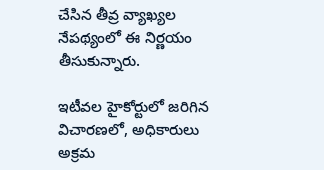చేసిన తీవ్ర వ్యాఖ్యల నేపథ్యంలో ఈ నిర్ణయం తీసుకున్నారు.

ఇటీవల హైకోర్టులో జరిగిన విచారణలో, అధికారులు అక్రమ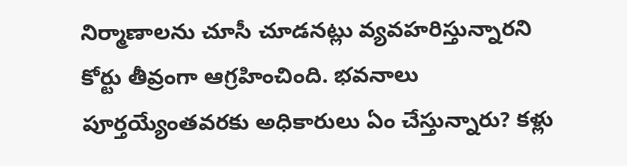నిర్మాణాలను చూసీ చూడనట్లు వ్యవహరిస్తున్నారని కోర్టు తీవ్రంగా ఆగ్రహించింది. భవనాలు పూర్తయ్యేంతవరకు అధికారులు ఏం చేస్తున్నారు? కళ్లు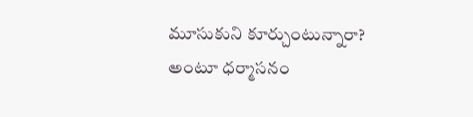మూసుకుని కూర్చుంటున్నారా? అంటూ ధర్మాసనం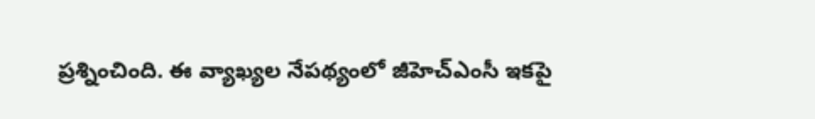ప్రశ్నించింది. ఈ వ్యాఖ్యల నేపథ్యంలో జీహెచ్ఎంసీ ఇకపై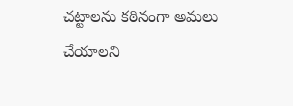చట్టాలను కఠినంగా అమలు చేయాలని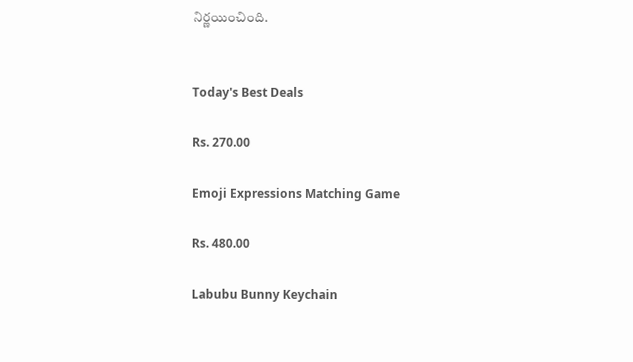నిర్ణయించింది.


Today's Best Deals

Rs. 270.00

Emoji Expressions Matching Game

Rs. 480.00

Labubu Bunny Keychain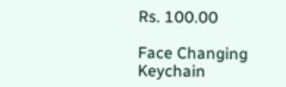Rs. 100.00

Face Changing Keychain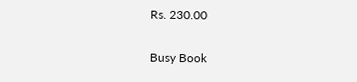Rs. 230.00

Busy Book